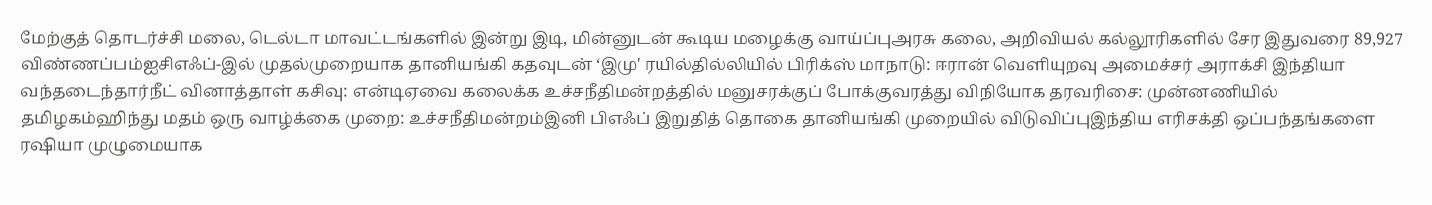மேற்குத் தொடர்ச்சி மலை, டெல்டா மாவட்டங்களில் இன்று இடி, மின்னுடன் கூடிய மழைக்கு வாய்ப்புஅரசு கலை, அறிவியல் கல்லூரிகளில் சேர இதுவரை 89,927 விண்ணப்பம்ஐசிஎஃப்-இல் முதல்முறையாக தானியங்கி கதவுடன் ‘இமு' ரயில்தில்லியில் பிரிக்ஸ் மாநாடு: ஈரான் வெளியுறவு அமைச்சர் அராக்சி இந்தியா வந்தடைந்தார்நீட் வினாத்தாள் கசிவு: என்டிஏவை கலைக்க உச்சநீதிமன்றத்தில் மனுசரக்குப் போக்குவரத்து விநியோக தரவரிசை: முன்னணியில் தமிழகம்ஹிந்து மதம் ஒரு வாழ்க்கை முறை: உச்சநீதிமன்றம்இனி பிஎஃப் இறுதித் தொகை தானியங்கி முறையில் விடுவிப்புஇந்திய எரிசக்தி ஒப்பந்தங்களை ரஷியா முழுமையாக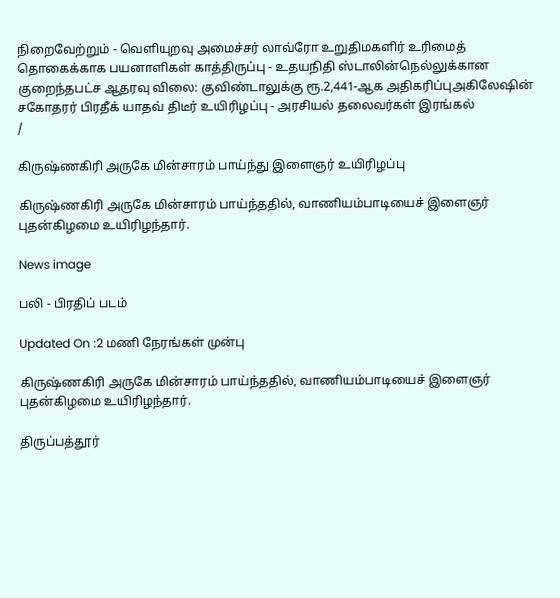நிறைவேற்றும் - வெளியுறவு அமைச்சர் லாவ்ரோ உறுதிமகளிர் உரிமைத் தொகைக்காக பயனாளிகள் காத்திருப்பு - உதயநிதி ஸ்டாலின்நெல்லுக்கான குறைந்தபட்ச ஆதரவு விலை: குவிண்டாலுக்கு ரூ.2,441-ஆக அதிகரிப்புஅகிலேஷின் சகோதரர் பிரதீக் யாதவ் திடீர் உயிரிழப்பு - அரசியல் தலைவர்கள் இரங்கல்
/

கிருஷ்ணகிரி அருகே மின்சாரம் பாய்ந்து இளைஞர் உயிரிழப்பு

கிருஷ்ணகிரி அருகே மின்சாரம் பாய்ந்ததில், வாணியம்பாடியைச் இளைஞர் புதன்கிழமை உயிரிழந்தார்.

News image

பலி - பிரதிப் படம்

Updated On :2 மணி நேரங்கள் முன்பு

கிருஷ்ணகிரி அருகே மின்சாரம் பாய்ந்ததில், வாணியம்பாடியைச் இளைஞர் புதன்கிழமை உயிரிழந்தார்.

திருப்பத்தூர்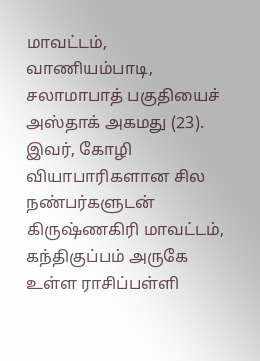மாவட்டம், வாணியம்பாடி, சலாமாபாத் பகுதியைச் அஸ்தாக் அகமது (23). இவர், கோழி வியாபாரிகளான சில நண்பர்களுடன் கிருஷ்ணகிரி மாவட்டம், கந்திகுப்பம் அருகே உள்ள ராசிப்பள்ளி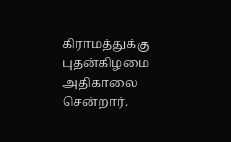கிராமத்துக்கு புதன்கிழமை அதிகாலை சென்றார்.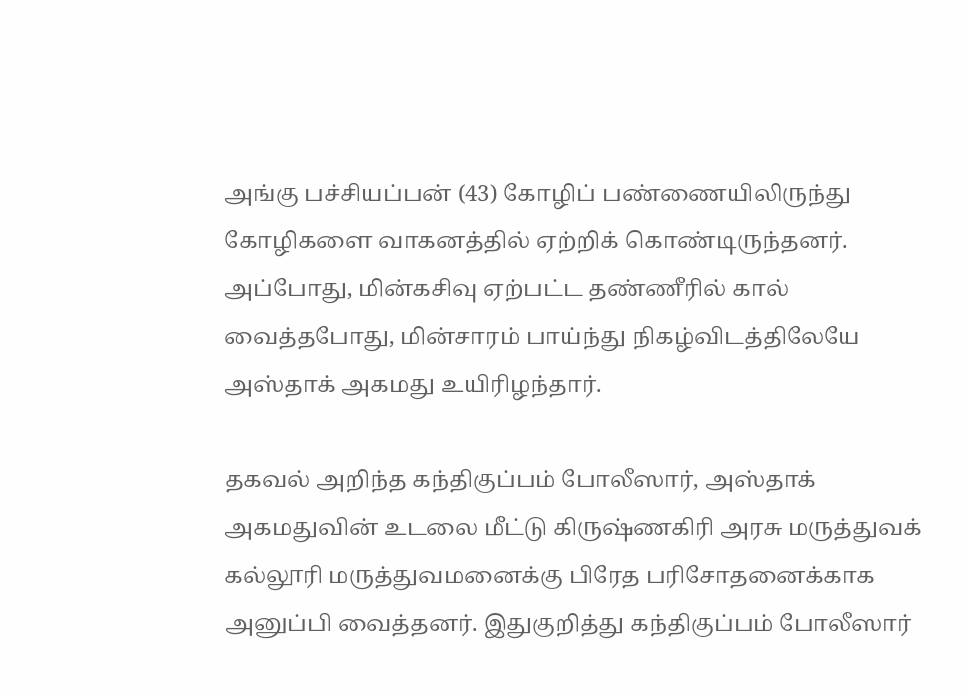அங்கு பச்சியப்பன் (43) கோழிப் பண்ணையிலிருந்து கோழிகளை வாகனத்தில் ஏற்றிக் கொண்டிருந்தனர். அப்போது, மின்கசிவு ஏற்பட்ட தண்ணீரில் கால் வைத்தபோது, மின்சாரம் பாய்ந்து நிகழ்விடத்திலேயே அஸ்தாக் அகமது உயிரிழந்தார்.

தகவல் அறிந்த கந்திகுப்பம் போலீஸார், அஸ்தாக் அகமதுவின் உடலை மீட்டு கிருஷ்ணகிரி அரசு மருத்துவக் கல்லூரி மருத்துவமனைக்கு பிரேத பரிசோதனைக்காக அனுப்பி வைத்தனர். இதுகுறித்து கந்திகுப்பம் போலீஸார்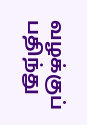வழக்குப் பதிந்து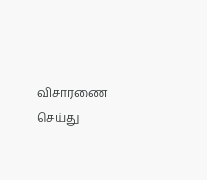விசாரணை செய்து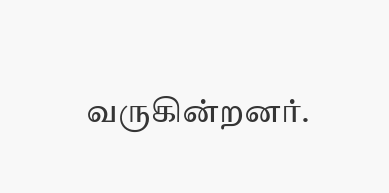வருகின்றனர்.